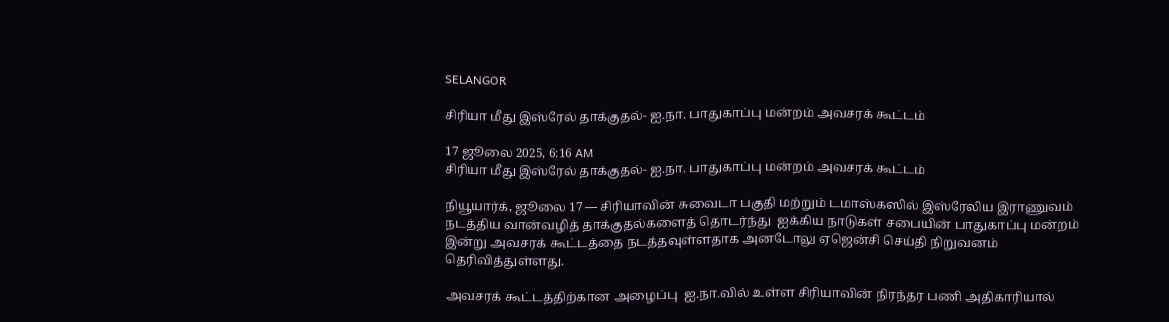SELANGOR

சிரியா மீது இஸ்ரேல் தாக்குதல்- ஐ.நா. பாதுகாப்பு மன்றம் அவசரக் கூட்டம்

17 ஜூலை 2025, 6:16 AM
சிரியா மீது இஸ்ரேல் தாக்குதல்- ஐ.நா. பாதுகாப்பு மன்றம் அவசரக் கூட்டம்

நியூயார்க், ஜூலை 17 — சிரியாவின் சுவைடா பகுதி மற்றும் டமாஸ்கஸில் இஸ்ரேலிய இராணுவம்  நடத்திய வான்வழித் தாக்குதல்களைத் தொடர்ந்து  ஐக்கிய நாடுகள் சபையின் பாதுகாப்பு மன்றம் இன்று அவசரக் கூட்டத்தை நடத்தவுள்ளதாக அனடோலு ஏஜென்சி செய்தி நிறுவனம் தெரிவித்துள்ளது.

அவசரக் கூட்டத்திற்கான அழைப்பு  ஐ.நா.வில் உள்ள சிரியாவின் நிரந்தர பணி அதிகாரியால்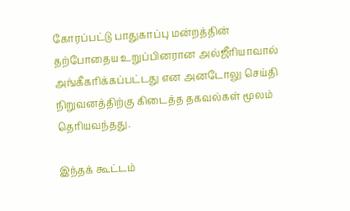கோரப்பட்டு பாதுகாப்பு மன்றத்தின் தற்போதைய உறுப்பினரான அல்ஜீரியாவால் அங்கீகரிக்கப்பட்டது என அனடோலு செய்தி நிறுவனத்திற்கு கிடைத்த தகவல்கள் மூலம் தெரியவந்தது.

இந்தக் கூட்டம்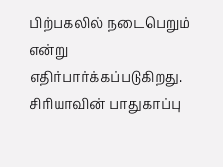பிற்பகலில் நடைபெறும் என்று எதிர்பார்க்கப்படுகிறது. சிரியாவின் பாதுகாப்பு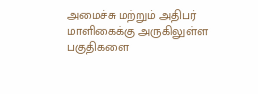அமைச்சு மற்றும் அதிபர் மாளிகைக்கு அருகிலுள்ள பகுதிகளை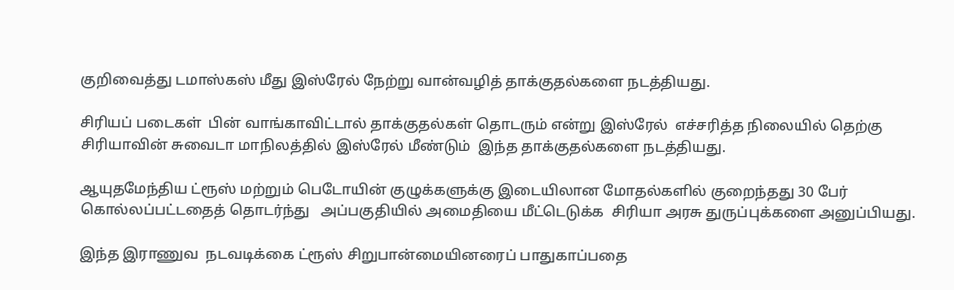குறிவைத்து டமாஸ்கஸ் மீது இஸ்ரேல் நேற்று வான்வழித் தாக்குதல்களை நடத்தியது.

சிரியப் படைகள்  பின் வாங்காவிட்டால் தாக்குதல்கள் தொடரும் என்று இஸ்ரேல்  எச்சரித்த நிலையில் தெற்கு சிரியாவின் சுவைடா மாநிலத்தில் இஸ்ரேல் மீண்டும்  இந்த தாக்குதல்களை நடத்தியது.

ஆயுதமேந்திய ட்ரூஸ் மற்றும் பெடோயின் குழுக்களுக்கு இடையிலான மோதல்களில் குறைந்தது 30 பேர் கொல்லப்பட்டதைத் தொடர்ந்து   அப்பகுதியில் அமைதியை மீட்டெடுக்க  சிரியா அரசு துருப்புக்களை அனுப்பியது.

இந்த இராணுவ  நடவடிக்கை ட்ரூஸ் சிறுபான்மையினரைப் பாதுகாப்பதை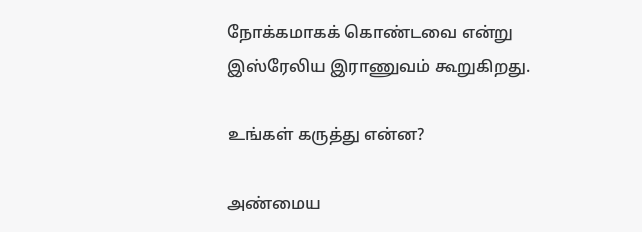நோக்கமாகக் கொண்டவை என்று இஸ்ரேலிய இராணுவம் கூறுகிறது.

உங்கள் கருத்து என்ன?

அண்மைய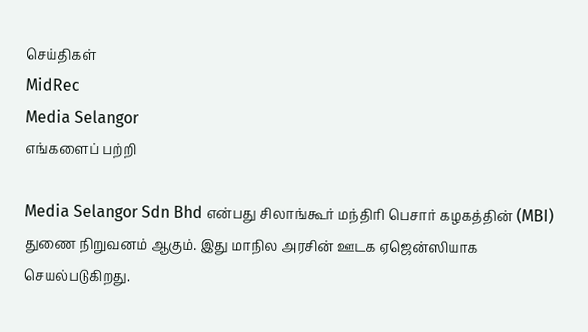செய்திகள்
MidRec
Media Selangor
எங்களைப் பற்றி

Media Selangor Sdn Bhd என்பது சிலாங்கூர் மந்திரி பெசார் கழகத்தின் (MBI) துணை நிறுவனம் ஆகும். இது மாநில அரசின் ஊடக ஏஜென்ஸியாக செயல்படுகிறது.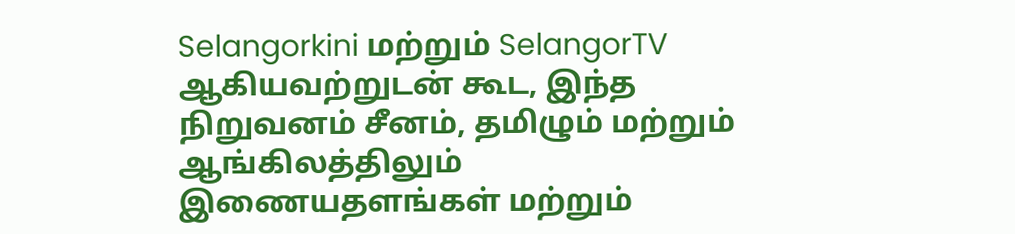Selangorkini மற்றும் SelangorTV ஆகியவற்றுடன் கூட, இந்த நிறுவனம் சீனம், தமிழும் மற்றும் ஆங்கிலத்திலும் இணையதளங்கள் மற்றும்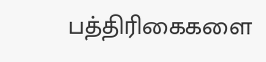பத்திரிகைகளை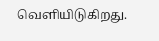வெளியிடுகிறது.